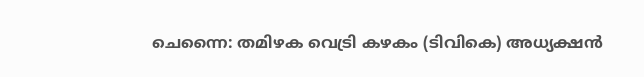ചെന്നൈ: തമിഴക വെട്രി കഴകം (ടിവികെ) അധ്യക്ഷൻ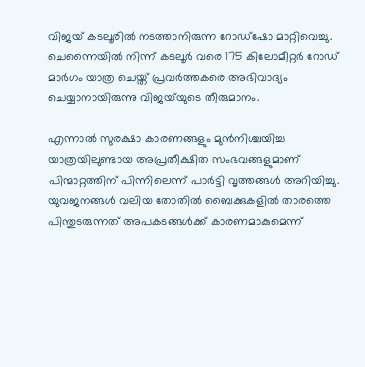വിജയ്‌ കടലൂരിൽ നടത്താനിരുന്ന റോഡ്ഷോ മാറ്റിവെച്ചു. ചെന്നൈയിൽ നിന്ന് കടലൂർ വരെ 175 കിലോമീറ്റർ റോഡ് മാർഗം യാത്ര ചെയ്ത് പ്രവർത്തകരെ അഭിവാദ്യം ചെയ്യാനായിരുന്നു വിജയ്‌യുടെ തീരുമാനം.

എന്നാൽ സുരക്ഷാ കാരണങ്ങളും മുൻനിശ്ചയിച്ച യാത്രയിലുണ്ടായ അപ്രതീക്ഷിത സംഭവങ്ങളുമാണ് പിന്മാറ്റത്തിന് പിന്നിലെന്ന് പാർട്ടി വൃത്തങ്ങൾ അറിയിച്ചു. യുവജനങ്ങൾ വലിയ തോതിൽ ബൈക്കുകളിൽ താരത്തെ പിന്തുടരുന്നത് അപകടങ്ങൾക്ക് കാരണമാകുമെന്ന്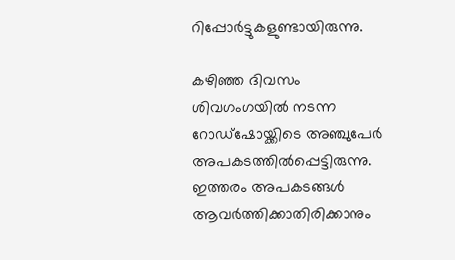റിപ്പോർട്ടുകളുണ്ടായിരുന്നു.

കഴിഞ്ഞ ദിവസം ശിവഗംഗയിൽ നടന്ന റോഡ്ഷോയ്ക്കിടെ അഞ്ചുപേർ അപകടത്തിൽപ്പെട്ടിരുന്നു. ഇത്തരം അപകടങ്ങൾ ആവർത്തിക്കാതിരിക്കാനും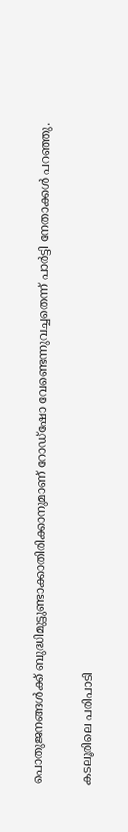പൊതുജനങ്ങൾക്ക് ബുദ്ധിമുട്ടുണ്ടാക്കാതിരിക്കാനുമാണ് റോഡ്ഷോ വേണ്ടെന്നുവച്ചതെന്ന് പാർട്ടി നേതാക്കൾ പറഞ്ഞു.

കടലൂരിലെ പരിപാടി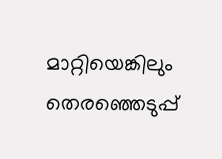മാറ്റിയെങ്കിലും തെരഞ്ഞെടുപ്പ്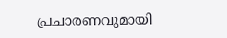പ്രചാരണവുമായി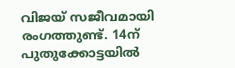വിജയ് സജീവമായി രംഗത്തുണ്ട്. 14ന് പുതുക്കോട്ടയിൽ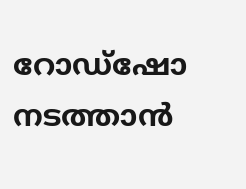റോഡ്ഷോ നടത്താൻ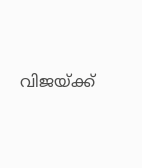വിജയ്‍ക്ക്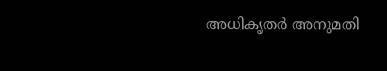അധികൃതർ അനുമതി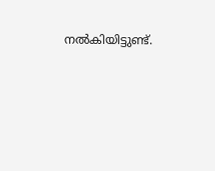നൽകിയിട്ടുണ്ട്.